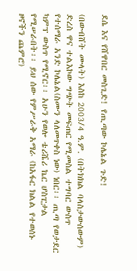ደሴ እና የሸዋበር መስጊድ! የጢጣው ኮሌኔል ጉድ!

(በውብሸት ሙላት) እስከ 2003/4 ዓ.ም. (በትክክል ባላስታውሰውም) ድረስ ዋና ተልእኮው ግጭት መፍጠር የሚመስል ተግባር ውስጥ የተሰማራ አንድ ኮሌኔል(ስሙን ላለመጥቀስ ነው) ነበር፡፡ ጢጣ የወታደር ካምፕ ውስጥ የሚኖር፡፡ አሁን የወሎ ቴሪሼሪ ኬር ሆስፒታል የሚሠራበት፡፡ ይህ ሰው የምሥራቅ አማራ (ከአፋር ክልል የተወሰኑ ዞኖችን ጨምሮ)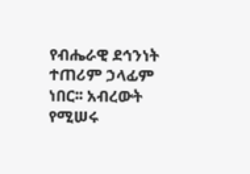የብሔራዊ ደኅንነት ተጠሪም ኃላፊም ነበር፡፡ አብረውት የሚሠሩ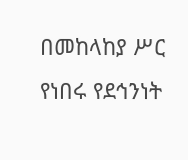በመከላከያ ሥር የነበሩ የደኅንነት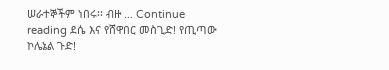ሠራተኞችም ነበሩ፡፡ ብዙ … Continue reading ደሴ እና የሸዋበር መስጊድ! የጢጣው ኮሌኔል ጉድ!